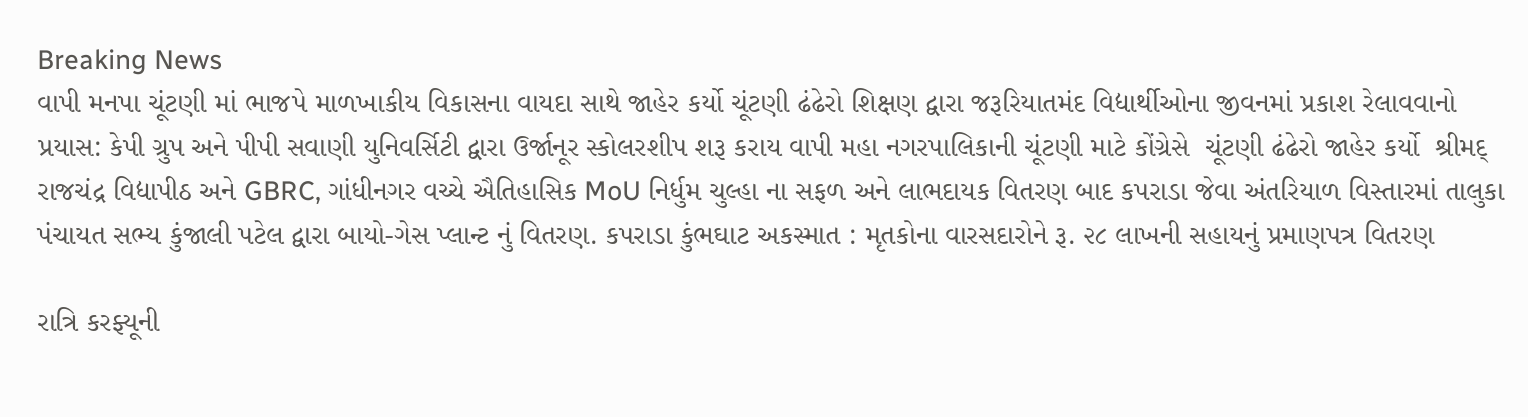Breaking News
વાપી મનપા ચૂંટણી માં ભાજપે માળખાકીય વિકાસના વાયદા સાથે જાહેર કર્યો ચૂંટણી ઢંઢેરો શિક્ષણ દ્વારા જરૂરિયાતમંદ વિદ્યાર્થીઓના જીવનમાં પ્રકાશ રેલાવવાનો પ્રયાસ: કેપી ગ્રુપ અને પીપી સવાણી યુનિવર્સિટી દ્વારા ઉર્જાનૂર સ્કોલરશીપ શરૂ કરાય વાપી મહા નગરપાલિકાની ચૂંટણી માટે કોંગ્રેસે  ચૂંટણી ઢંઢેરો જાહેર કર્યો  શ્રીમદ્ રાજચંદ્ર વિદ્યાપીઠ અને GBRC, ગાંધીનગર વચ્ચે ઐતિહાસિક MoU નિર્ધુમ ચુલ્હા ના સફળ અને લાભદાયક વિતરણ બાદ કપરાડા જેવા અંતરિયાળ વિસ્તારમાં તાલુકા પંચાયત સભ્ય કુંજાલી પટેલ દ્વારા બાયો-ગેસ પ્લાન્ટ નું વિતરણ. કપરાડા કુંભઘાટ અકસ્માત : મૃતકોના વારસદારોને રૂ. ૨૮ લાખની સહાયનું પ્રમાણપત્ર વિતરણ

રાત્રિ કરફ્યૂની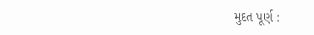મુદત પૂર્ણ :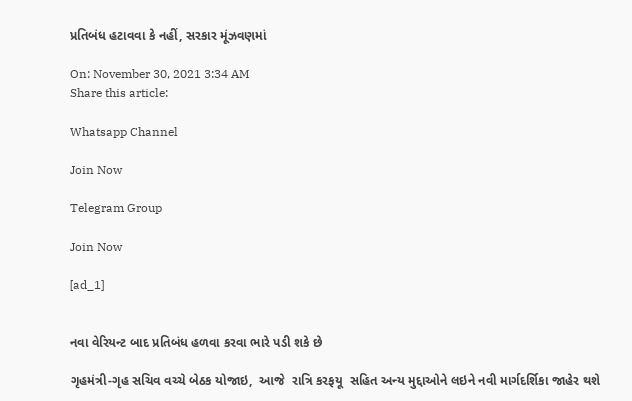પ્રતિબંધ હટાવવા કે નહીં, સરકાર મૂંઝવણમાં

On: November 30, 2021 3:34 AM
Share this article:

Whatsapp Channel

Join Now

Telegram Group

Join Now

[ad_1]


નવા વેરિયન્ટ બાદ પ્રતિબંધ હળવા કરવા ભારે પડી શકે છે

ગૃહમંત્રી-ગૃહ સચિવ વચ્ચે બેઠક યોજાઇ,  આજે  રાત્રિ કરફયૂ  સહિત અન્ય મુદ્દાઓને લઇને નવી માર્ગદર્શિકા જાહેર થશે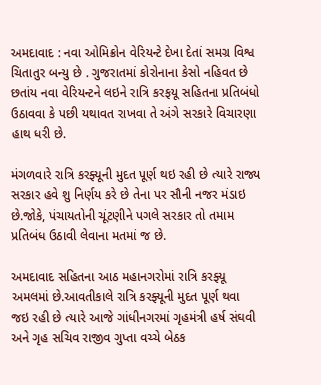અમદાવાદ : નવા ઓમિક્રોન વેરિયન્ટે દેખા દેતાં સમગ્ર વિશ્વ ચિતાતુર બન્યુ છે . ગુજરાતમાં કોરોનાના કેસો નહિવત છે  છતાંય નવા વેરિયન્ટને લઇને રાત્રિ કરફયૂ સહિતના પ્રતિબંધો ઉઠાવવા કે પછી યથાવત રાખવા તે અંગે સરકારે વિચારણા હાથ ધરી છે.

મંગળવારે રાત્રિ કરફ્યૂની મુદત પૂર્ણ થઇ રહી છે ત્યારે રાજ્ય સરકાર હવે શુ નિર્ણય કરે છે તેના પર સૌની નજર મંડાઇ છે.જોકે, પંચાયતોની ચૂંટણીને પગલે સરકાર તો તમામ પ્રતિબંધ ઉઠાવી લેવાના મતમાં જ છે.

અમદાવાદ સહિતના આઠ મહાનગરોમાં રાત્રિ કરફ્યૂ અમલમાં છે.આવતીકાલે રાત્રિ કરફ્યૂની મુદત પૂર્ણ થવા જઇ રહી છે ત્યારે આજે ગાંધીનગરમાં ગૃહમંત્રી હર્ષ સંઘવી અને ગૃહ સચિવ રાજીવ ગુપ્તા વચ્ચે બેઠક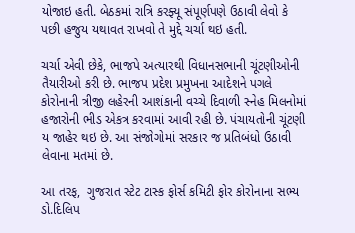યોજાઇ હતી. બેઠકમાં રાત્રિ કરફ્યૂ સંપૂર્ણપણે ઉઠાવી લેવો કે પછી હજુય યથાવત રાખવો તે મુદ્દે ચર્ચા થઇ હતી.

ચર્ચા એવી છેકે, ભાજપે અત્યારથી વિધાનસભાની ચૂંટણીઓની તૈયારીઓ કરી છે. ભાજપ પ્રદેશ પ્રમુખના આદેશને પગલે કોરોનાની ત્રીજી લહેરની આશંકાની વચ્ચે દિવાળી સ્નેહ મિલનોમાં હજારોની ભીડ એકત્ર કરવામાં આવી રહી છે. પંચાયતોની ચૂંટણી ય જાહેર થઇ છે. આ સંજોગોમાં સરકાર જ પ્રતિબંધો ઉઠાવી લેવાના મતમાં છે.

આ તરફ,  ગુજરાત સ્ટેટ ટાસ્ક ફોર્સ કમિટી ફોર કોરોનાના સભ્ય ડો.દિલિપ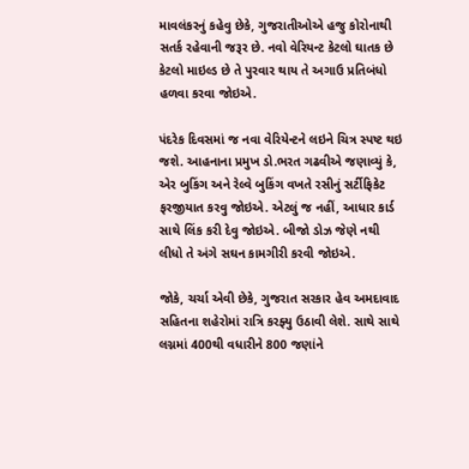માવલંકરનું કહેવુ છેકે, ગુજરાતીઓએ હજુ કોરોનાથી સતર્ક રહેવાની જરૂર છે. નવો વેરિયન્ટ કેટલો ઘાતક છે કેટલો માઇલ્ડ છે તે પુરવાર થાય તે અગાઉ પ્રતિબંધો હળવા કરવા જોઇએ.

પંદરેક દિવસમાં જ નવા વેરિયેન્ટને લઇને ચિત્ર સ્પષ્ટ થઇ જશે. આહનાના પ્રમુખ ડો.ભરત ગઢવીએ જણાવ્યું કે, એર બુકિંગ અને રેલ્વે બુકિંગ વખતે રસીનું સર્ટીફિકેટ ફરજીયાત કરવુ જોઇએ. એટલું જ નહીં, આધાર કાર્ડ સાથે લિંક કરી દેવુ જોઇએ. બીજો ડોઝ જેણે નથી લીધો તે અંગે સઘન કામગીરી કરવી જોઇએ.

જોકે, ચર્ચા એવી છેકે, ગુજરાત સરકાર હેવ અમદાવાદ સહિતના શહેરોમાં રાત્રિ કરફ્યુ ઉઠાવી લેશે. સાથે સાથે લગ્નમાં 400થી વધારીને 800 જણાંને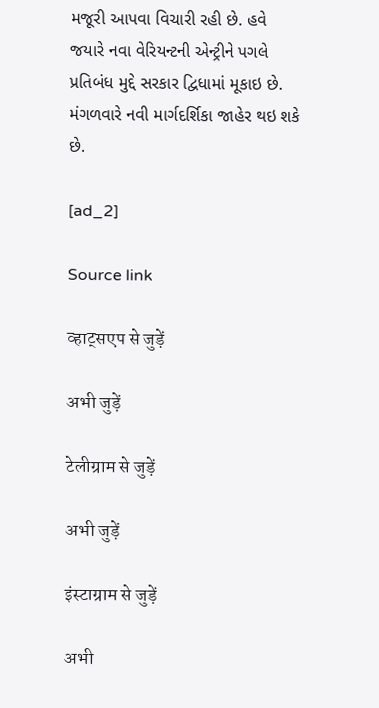મજૂરી આપવા વિચારી રહી છે. હવે જયારે નવા વેરિયન્ટની એન્ટ્રીને પગલે પ્રતિબંધ મુદ્દે સરકાર દ્વિધામાં મૂકાઇ છે. મંગળવારે નવી માર્ગદર્શિકા જાહેર થઇ શકે છે.

[ad_2]

Source link

व्हाट्सएप से जुड़ें

अभी जुड़ें

टेलीग्राम से जुड़ें

अभी जुड़ें

इंस्टाग्राम से जुड़ें

अभी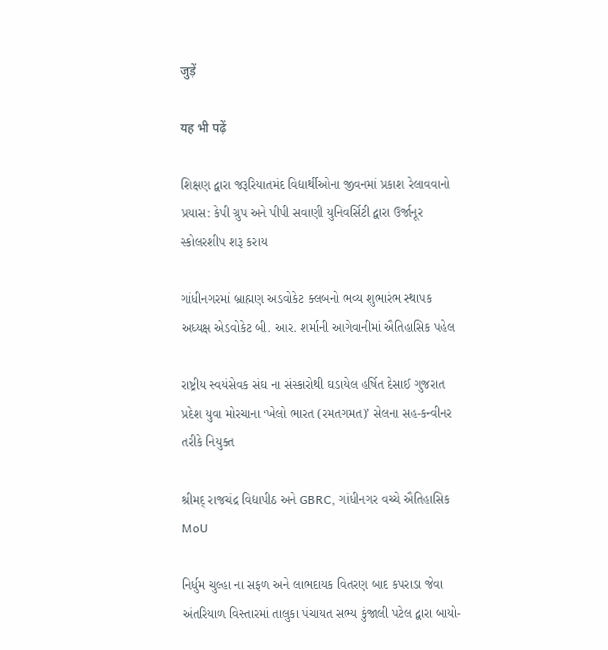जुड़ें

यह भी पढ़ें

શિક્ષણ દ્વારા જરૂરિયાતમંદ વિદ્યાર્થીઓના જીવનમાં પ્રકાશ રેલાવવાનો પ્રયાસ: કેપી ગ્રુપ અને પીપી સવાણી યુનિવર્સિટી દ્વારા ઉર્જાનૂર સ્કોલરશીપ શરૂ કરાય

ગાંધીનગરમાં બ્રાહ્મણ અડવોકેટ ક્લબનો ભવ્ય શુભારંભ સ્થાપક અધ્યક્ષ એડવોકેટ બી. આર. શર્માની આગેવાનીમાં ઐતિહાસિક પહેલ

રાષ્ટ્રીય સ્વયંસેવક સંઘ ના સંસ્કારોથી ઘડાયેલ હર્ષિત દેસાઈ ગુજરાત પ્રદેશ યુવા મોરચાના ‘ખેલો ભારત (રમતગમત)’ સેલના સહ-કન્વીનર તરીકે નિયુક્ત

શ્રીમદ્ રાજચંદ્ર વિદ્યાપીઠ અને GBRC, ગાંધીનગર વચ્ચે ઐતિહાસિક MoU

નિર્ધુમ ચુલ્હા ના સફળ અને લાભદાયક વિતરણ બાદ કપરાડા જેવા અંતરિયાળ વિસ્તારમાં તાલુકા પંચાયત સભ્ય કુંજાલી પટેલ દ્વારા બાયો-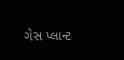ગેસ પ્લાન્ટ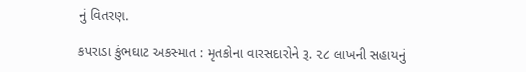નું વિતરણ.

કપરાડા કુંભઘાટ અકસ્માત : મૃતકોના વારસદારોને રૂ. ૨૮ લાખની સહાયનું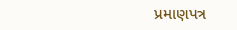પ્રમાણપત્ર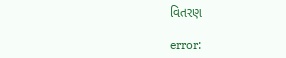વિતરણ

error: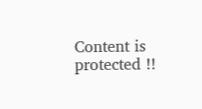Content is protected !!